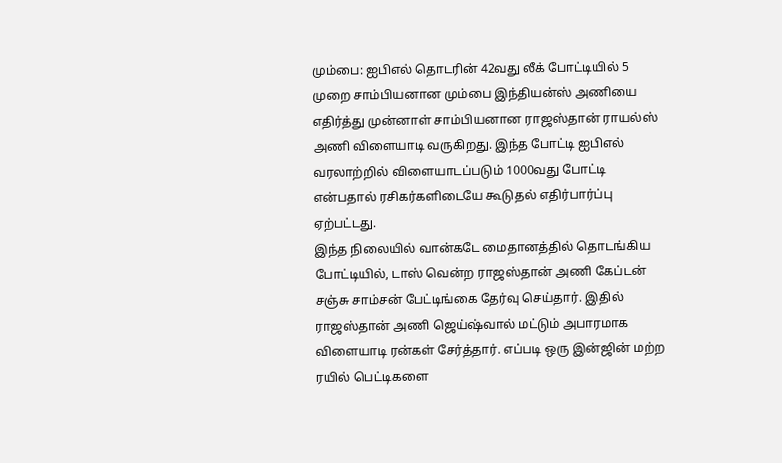மும்பை: ஐபிஎல் தொடரின் 42வது லீக் போட்டியில் 5 முறை சாம்பியனான மும்பை இந்தியன்ஸ் அணியை எதிர்த்து முன்னாள் சாம்பியனான ராஜஸ்தான் ராயல்ஸ் அணி விளையாடி வருகிறது. இந்த போட்டி ஐபிஎல் வரலாற்றில் விளையாடப்படும் 1000வது போட்டி என்பதால் ரசிகர்களிடையே கூடுதல் எதிர்பார்ப்பு ஏற்பட்டது.
இந்த நிலையில் வான்கடே மைதானத்தில் தொடங்கிய போட்டியில், டாஸ் வென்ற ராஜஸ்தான் அணி கேப்டன் சஞ்சு சாம்சன் பேட்டிங்கை தேர்வு செய்தார். இதில் ராஜஸ்தான் அணி ஜெய்ஷ்வால் மட்டும் அபாரமாக விளையாடி ரன்கள் சேர்த்தார். எப்படி ஒரு இன்ஜின் மற்ற ரயில் பெட்டிகளை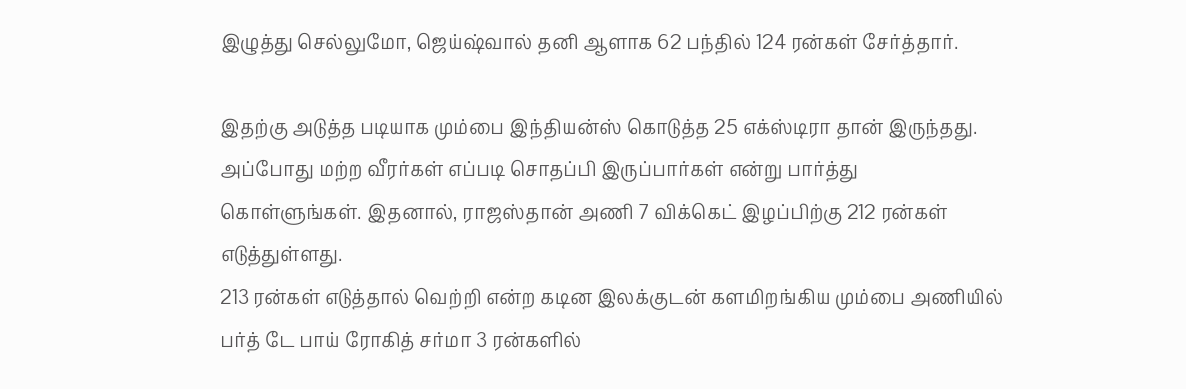இழுத்து செல்லுமோ, ஜெய்ஷ்வால் தனி ஆளாக 62 பந்தில் 124 ரன்கள் சேர்த்தார்.

இதற்கு அடுத்த படியாக மும்பை இந்தியன்ஸ் கொடுத்த 25 எக்ஸ்டிரா தான் இருந்தது. அப்போது மற்ற வீரர்கள் எப்படி சொதப்பி இருப்பார்கள் என்று பார்த்து கொள்ளுங்கள். இதனால், ராஜஸ்தான் அணி 7 விக்கெட் இழப்பிற்கு 212 ரன்கள் எடுத்துள்ளது.
213 ரன்கள் எடுத்தால் வெற்றி என்ற கடின இலக்குடன் களமிறங்கிய மும்பை அணியில் பர்த் டே பாய் ரோகித் சர்மா 3 ரன்களில்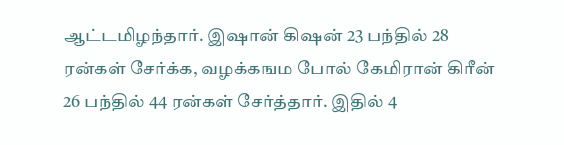ஆட்டமிழந்தார். இஷான் கிஷன் 23 பந்தில் 28 ரன்கள் சேர்க்க, வழக்கஙம போல் கேமிரான் கிரீன் 26 பந்தில் 44 ரன்கள் சேர்த்தார். இதில் 4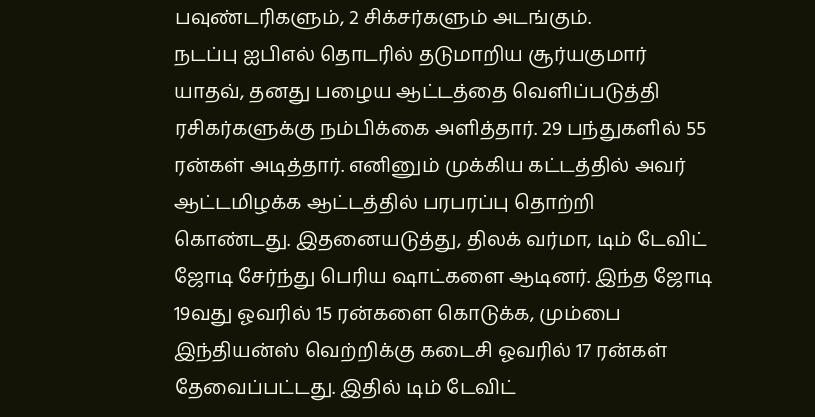பவுண்டரிகளும், 2 சிக்சர்களும் அடங்கும்.
நடப்பு ஐபிஎல் தொடரில் தடுமாறிய சூர்யகுமார் யாதவ், தனது பழைய ஆட்டத்தை வெளிப்படுத்தி ரசிகர்களுக்கு நம்பிக்கை அளித்தார். 29 பந்துகளில் 55 ரன்கள் அடித்தார். எனினும் முக்கிய கட்டத்தில் அவர் ஆட்டமிழக்க ஆட்டத்தில் பரபரப்பு தொற்றி கொண்டது. இதனையடுத்து, திலக் வர்மா, டிம் டேவிட் ஜோடி சேர்ந்து பெரிய ஷாட்களை ஆடினர். இந்த ஜோடி 19வது ஓவரில் 15 ரன்களை கொடுக்க, மும்பை இந்தியன்ஸ் வெற்றிக்கு கடைசி ஓவரில் 17 ரன்கள் தேவைப்பட்டது. இதில் டிம் டேவிட்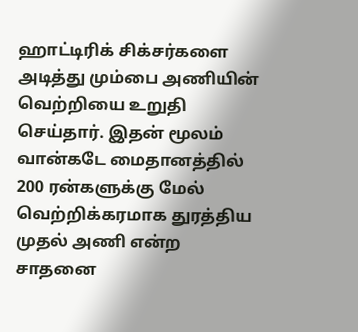ஹாட்டிரிக் சிக்சர்களை அடித்து மும்பை அணியின் வெற்றியை உறுதி செய்தார். இதன் மூலம் வான்கடே மைதானத்தில் 200 ரன்களுக்கு மேல் வெற்றிக்கரமாக துரத்திய முதல் அணி என்ற சாதனை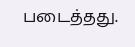படைத்தது.